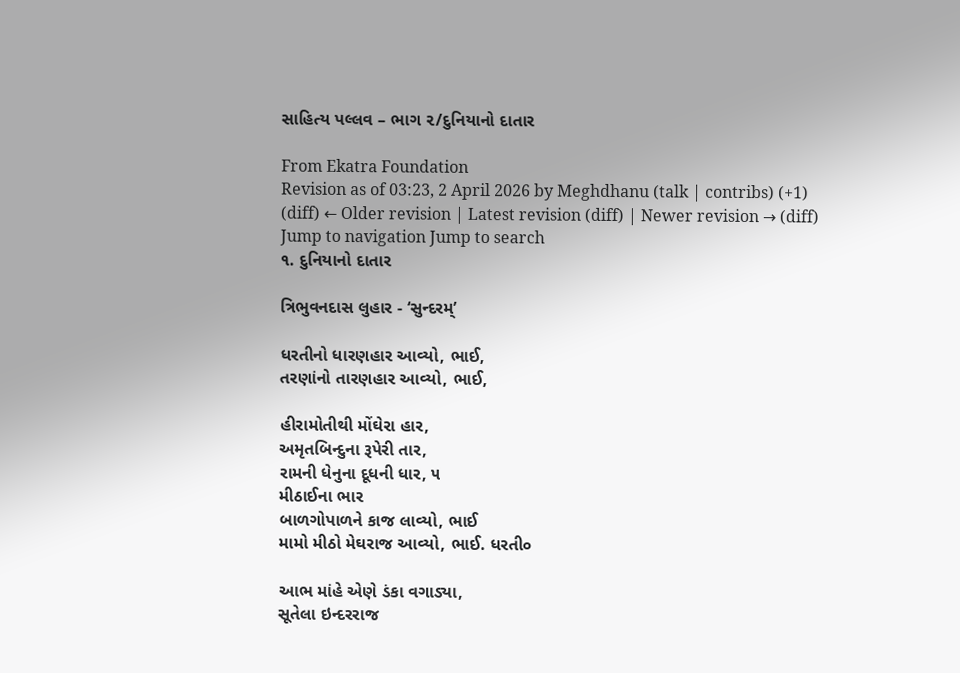સાહિત્ય પલ્લવ – ભાગ ૨/દુનિયાનો દાતાર

From Ekatra Foundation
Revision as of 03:23, 2 April 2026 by Meghdhanu (talk | contribs) (+1)
(diff) ← Older revision | Latest revision (diff) | Newer revision → (diff)
Jump to navigation Jump to search
૧. દુનિયાનો દાતાર

ત્રિભુવનદાસ લુહાર - ‘સુન્દરમ્’

ધરતીનો ધારણહાર આવ્યો, ભાઈ,
તરણાંનો તારણહાર આવ્યો, ભાઈ,

હીરામોતીથી મોંઘેરા હાર,
અમૃતબિન્દુના રૂપેરી તાર,
રામની ધેનુના દૂધની ધાર, ૫
મીઠાઈના ભાર
બાળગોપાળને કાજ લાવ્યો, ભાઈ
મામો મીઠો મેઘરાજ આવ્યો, ભાઈ. ધરતી૦

આભ માંહે એણે ડંકા વગાડ્યા,
સૂતેલા ઇન્દરરાજ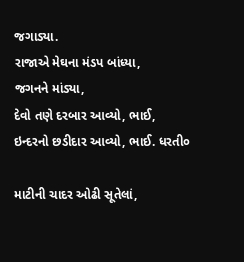જગાડ્યા.
રાજાએ મેઘના મંડપ બાંધ્યા,
જગનને માંડ્યા,
દેવો તણે દરબાર આવ્યો, ભાઈ,
ઇન્દરનો છડીદાર આવ્યો, ભાઈ. ધરતી૦

માટીની ચાદર ઓઢી સૂતેલાં,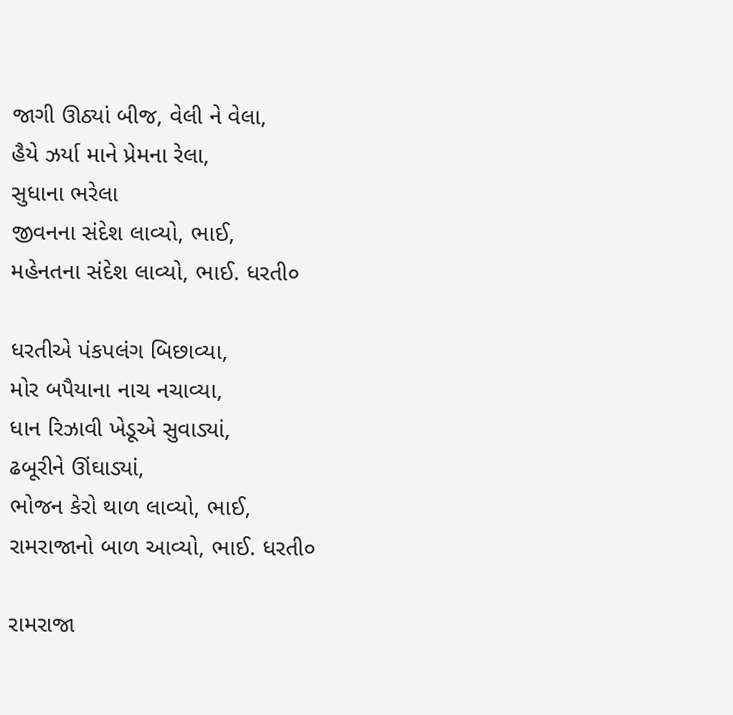જાગી ઊઠ્યાં બીજ, વેલી ને વેલા,
હૈયે ઝર્યા માને પ્રેમના રેલા,
સુધાના ભરેલા
જીવનના સંદેશ લાવ્યો, ભાઈ,
મહેનતના સંદેશ લાવ્યો, ભાઈ. ધરતી૦

ધરતીએ પંકપલંગ બિછાવ્યા,
મોર બપૈયાના નાચ નચાવ્યા,
ધાન રિઝાવી ખેડૂએ સુવાડ્યાં,
ઢબૂરીને ઊંઘાડ્યાં,
ભોજન કેરો થાળ લાવ્યો, ભાઈ,
રામરાજાનો બાળ આવ્યો, ભાઈ. ધરતી૦

રામરાજા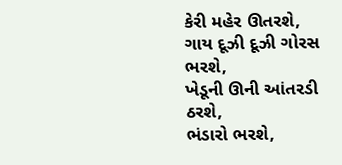કેરી મહેર ઊતરશે,
ગાય દૂઝી દૂઝી ગોરસ ભરશે,
ખેડૂની ઊની આંતરડી ઠરશે,
ભંડારો ભરશે,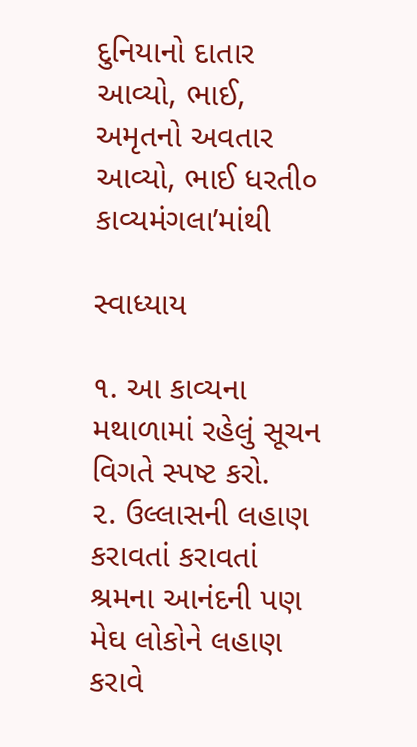દુનિયાનો દાતાર આવ્યો, ભાઈ,
અમૃતનો અવતાર આવ્યો, ભાઈ ધરતી૦
કાવ્યમંગલા’માંથી

સ્વાધ્યાય

૧. આ કાવ્યના મથાળામાં રહેલું સૂચન વિગતે સ્પષ્ટ કરો.
૨. ઉલ્લાસની લહાણ કરાવતાં કરાવતાં શ્રમના આનંદની પણ મેઘ લોકોને લહાણ કરાવે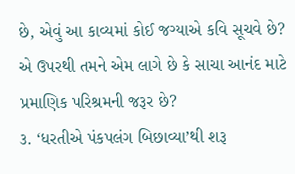છે, એવું આ કાવ્યમાં કોઈ જગ્યાએ કવિ સૂચવે છે? એ ઉપરથી તમને એમ લાગે છે કે સાચા આનંદ માટે પ્રમાણિક પરિશ્રમની જરૂર છે?
૩. ‘ધરતીએ પંકપલંગ બિછાવ્યા’થી શરૂ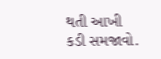થતી આખી કડી સમજાવો.